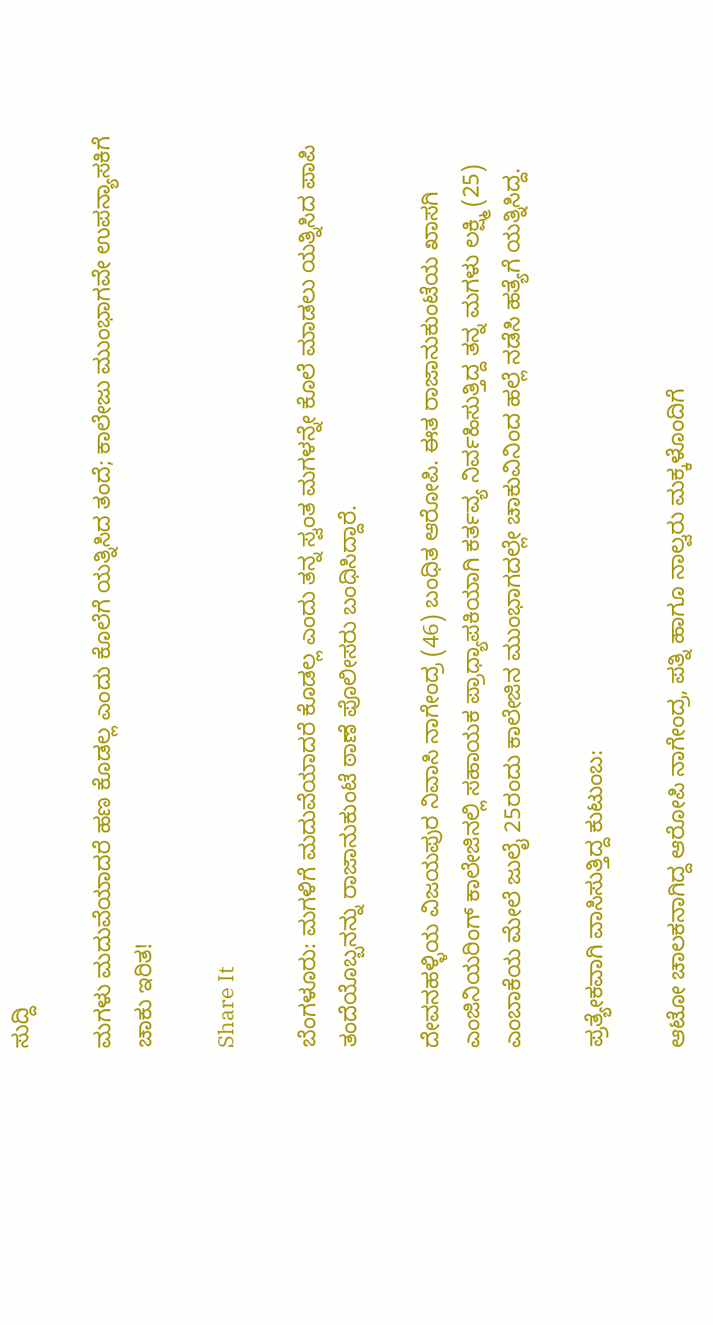ಸುದ್ದಿ

ಮಗಳು ಮದುವೆಯಾದರೆ ಹಣ ಕೊಡಲ್ಲ ಎಂದು ಕೊಲೆಗೆ ಯತ್ನಿಸಿದ ತಂದೆ; ಕಾಲೇಜು ಮುಂಭಾಗವೇ ಉಪನ್ಯಾಸಕಿಗೆ ಚಾಕು ಇರಿತ!

Share It

ಬೆಂಗಳೂರು: ಮಗಳಿಗೆ ಮದುವೆಯಾದರೆ ಕೊಡಲ್ಲ ಎಂದು ತನ್ನ ಸ್ವಂತ ಮಗಳನ್ನೇ ಕೊಲೆ ಮಾಡಲು ಯತ್ನಿಸಿದ ಪಾಪಿ ತಂದೆಯೊಬ್ಬನನ್ನು ರಾಜಾನುಕುಂಟೆ ಠಾಣೆ ಪೊಲೀಸರು ಬಂಧಿಸಿದ್ದಾರೆ.

ದೇವನಹಳ್ಳಿಯ ವಿಜಯಪುರ ನಿವಾಸಿ ನಾಗೇಂದ್ರ (46) ಬಂಧಿತ ಆರೋಪಿ. ಈತ ರಾಜಾನುಕುಂಟೆಯ ಖಾಸಗಿ ಎಂಜಿನಿಯರಿಂಗ್ ಕಾಲೇಜಿನಲ್ಲಿ ಸಹಾಯಕ ಪ್ರಾಧ್ಯಾಪಕಿಯಾಗಿ ಕರ್ತವ್ಯ ನಿರ್ವಹಿಸುತ್ತಿದ್ದ ತನ್ನ ಮಗಳು ಲಕ್ಷ್ಮಿ (25) ಎಂಬಾಕೆಯ ಮೇಲೆ ಜುಲೈ 25ರಂದು ಕಾಲೇಜಿನ ಮುಂಭಾಗದಲ್ಲೇ ಚಾಕುವಿನಿಂದ ಹಲ್ಲೆ ನಡೆಸಿ ಹತ್ಯೆಗೆ ಯತ್ನಿಸಿದ್ದ.

ಪ್ರತ್ಯೇಕವಾಗಿ ವಾಸಿಸುತ್ತಿದ್ದ ಕುಟುಂಬ:

ಆಟೋ ಚಾಲಕನಾಗಿದ್ದ ಆರೋಪಿ ನಾಗೇಂದ್ರ, ಪತ್ನಿ ಹಾಗೂ ನಾಲ್ವರು ಮಕ್ಕಳೊಂದಿಗೆ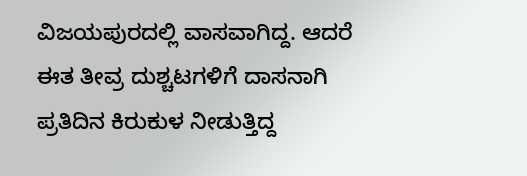ವಿಜಯಪುರದಲ್ಲಿ ವಾಸವಾಗಿದ್ದ. ಆದರೆ ಈತ ತೀವ್ರ ದುಶ್ಚಟಗಳಿಗೆ ದಾಸನಾಗಿ ಪ್ರತಿದಿನ ಕಿರುಕುಳ ನೀಡುತ್ತಿದ್ದ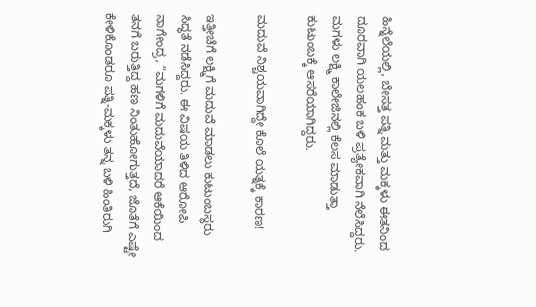ಹಿನ್ನೆಲೆಯಲ್ಲಿ, ಬೇಸತ್ತ ಪತ್ನಿ ಮತ್ತು ಮಕ್ಕಳು ಈತನಿಂದ ದೂರವಾಗಿ ಯಲಹಂಕ ಬಳಿ ಪ್ರತ್ಯೇಕವಾಗಿ ನೆಲೆಸಿದ್ದರು. ಮಗಳು ಲಕ್ಷ್ಮಿ ಕಾಲೇಜಿನಲ್ಲಿ ಕೆಲಸ ಮಾಡುತ್ತಾ ಕುಟುಂಬಕ್ಕೆ ಆಸರೆಯಾಗಿದ್ದರು.

ಮದುವೆ ನಿಶ್ಚಯವಾಗಿದ್ದೇ ಕೊಲೆ ಯತ್ನಕ್ಕೆ ಕಾರಣ!

ಇತ್ತೀಚೆಗೆ ಲಕ್ಷ್ಮಿಗೆ ಮದುವೆ ಮಾಡಲು ಕುಟುಂಬಸ್ಥರು ಸಿದ್ಧತೆ ನಡೆಸಿದ್ದರು. ಈ ವಿಷಯ ತಿಳಿದ ಆರೋಪಿ ನಾಗೇಂದ್ರ, “ಮಗಳಿಗೆ ಮದುವೆಯಾದರೆ ಆಕೆಯಿಂದ ತನಗೆ ಬರುತ್ತಿದ್ದ ಹಣ ನಿಂತುಹೋಗುತ್ತದೆ, ಜೊತೆಗೆ ಎಷ್ಟೇ ಕೇಳಿಕೊಂಡರೂ ಪತ್ನಿ-ಮಕ್ಕಳು ತನ್ನ ಬಳಿ ಹಿಂತಿರುಗಿ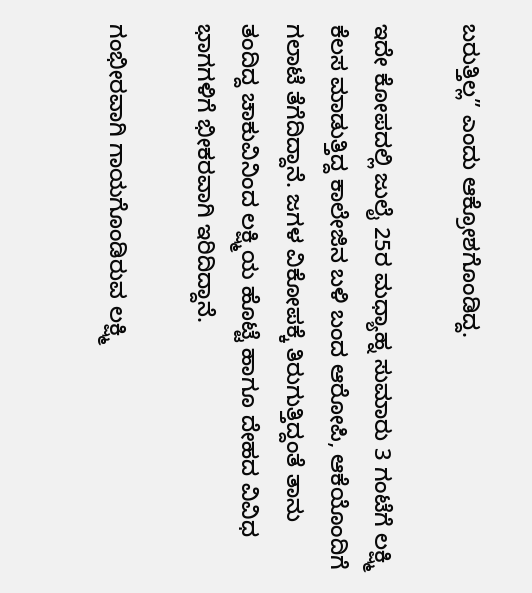ಬರುತ್ತಿಲ್ಲ” ಎಂದು ಆಕ್ರೋಶಗೊಂಡಿದ್ದ.

ಇದೇ ಕೋಪದಲ್ಲಿ ಜುಲೈ 25ರ ಮಧ್ಯಾಹ್ನ ಸುಮಾರು 3 ಗಂಟೆಗೆ ಲಕ್ಷ್ಮಿ ಕೆಲಸ ಮಾಡುತ್ತಿದ್ದ ಕಾಲೇಜಿನ ಬಳಿ ಬಂದ ಆರೋಪಿ, ಆಕೆಯೊಂದಿಗೆ ಗಲಾಟೆ ತೆಗೆದಿದ್ದಾನೆ. ಜಗಳ ವಿಕೋಪಕ್ಕೆ ತಿರುಗುತ್ತಿದ್ದಂತೆ ತಾನು ತಂದಿದ್ದ ಚಾಕುವಿನಿಂದ ಲಕ್ಷ್ಮಿಯ ಹೊಟ್ಟೆ ಹಾಗೂ ದೇಹದ ವಿವಿಧ ಭಾಗಗಳಿಗೆ ಭೀಕರವಾಗಿ ಇರಿದಿದ್ದಾನೆ.

ಗಂಭೀರವಾಗಿ ಗಾಯಗೊಂಡಿರುವ ಲಕ್ಷ್ಮಿ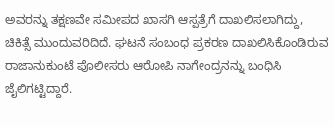ಅವರನ್ನು ತಕ್ಷಣವೇ ಸಮೀಪದ ಖಾಸಗಿ ಆಸ್ಪತ್ರೆಗೆ ದಾಖಲಿಸಲಾಗಿದ್ದು, ಚಿಕಿತ್ಸೆ ಮುಂದುವರಿದಿದೆ. ಘಟನೆ ಸಂಬಂಧ ಪ್ರಕರಣ ದಾಖಲಿಸಿಕೊಂಡಿರುವ ರಾಜಾನುಕುಂಟೆ ಪೊಲೀಸರು ಆರೋಪಿ ನಾಗೇಂದ್ರನನ್ನು ಬಂಧಿಸಿ ಜೈಲಿಗಟ್ಟಿದ್ದಾರೆ.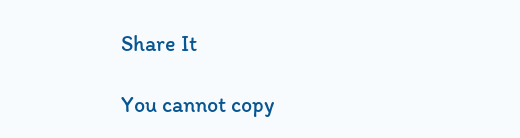Share It

You cannot copy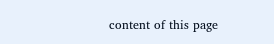content of this page